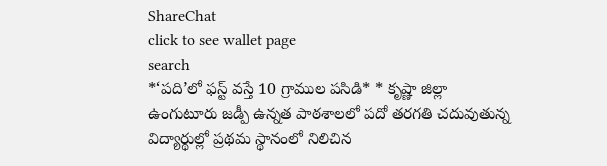ShareChat
click to see wallet page
search
*‘పది’లో ఫస్ట్‌ వస్తే 10 గ్రాముల పసిడి* * కృష్ణా జిల్లా ఉంగుటూరు జడ్పీ ఉన్నత పాఠశాలలో పదో తరగతి చదువుతున్న విద్యార్థుల్లో ప్రథమ స్థానంలో నిలిచిన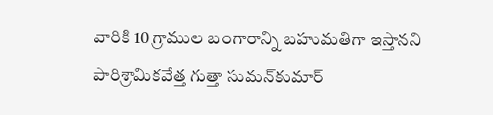వారికి 10 గ్రాముల బంగారాన్ని బహుమతిగా ఇస్తానని పారిశ్రామికవేత్త గుత్తా సుమన్‌కుమార్‌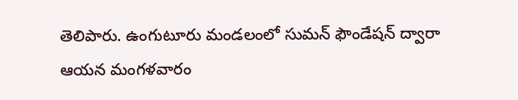తెలిపారు. ఉంగుటూరు మండలంలో సుమన్‌ ఫౌండేషన్‌ ద్వారా ఆయన మంగళవారం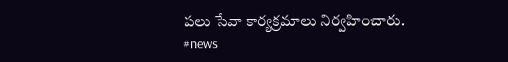పలు సేవా కార్యక్రమాలు నిర్వహించారు. #news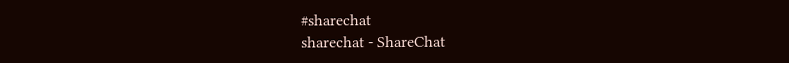#sharechat
sharechat - ShareChat